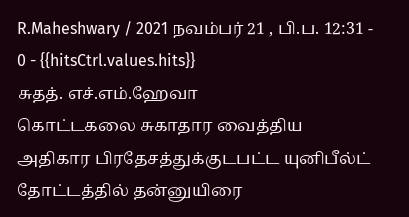R.Maheshwary / 2021 நவம்பர் 21 , பி.ப. 12:31 - 0 - {{hitsCtrl.values.hits}}
சுதத். எச்.எம்.ஹேவா
கொட்டகலை சுகாதார வைத்திய அதிகார பிரதேசத்துக்குடபட்ட யுனிபீல்ட் தோட்டத்தில் தன்னுயிரை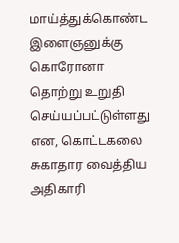மாய்த்துக்கொண்ட இளைஞனுக்கு கொரோனா தொற்று உறுதி செய்யப்பட்டுள்ளது என, கொட்டகலை சுகாதார வைத்திய அதிகாரி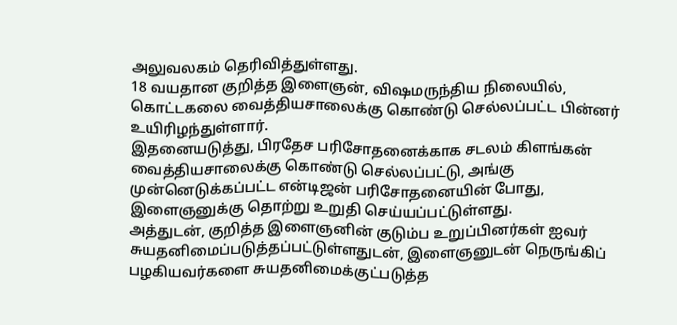அலுவலகம் தெரிவித்துள்ளது.
18 வயதான குறித்த இளைஞன், விஷமருந்திய நிலையில், கொட்டகலை வைத்தியசாலைக்கு கொண்டு செல்லப்பட்ட பின்னர் உயிரிழந்துள்ளார்.
இதனையடுத்து, பிரதேச பரிசோதனைக்காக சடலம் கிளங்கன் வைத்தியசாலைக்கு கொண்டு செல்லப்பட்டு, அங்கு முன்னெடுக்கப்பட்ட என்டிஜன் பரிசோதனையின் போது, இளைஞனுக்கு தொற்று உறுதி செய்யப்பட்டுள்ளது.
அத்துடன், குறித்த இளைஞனின் குடும்ப உறுப்பினர்கள் ஐவர் சுயதனிமைப்படுத்தப்பட்டுள்ளதுடன், இளைஞனுடன் நெருங்கிப் பழகியவர்களை சுயதனிமைக்குட்படுத்த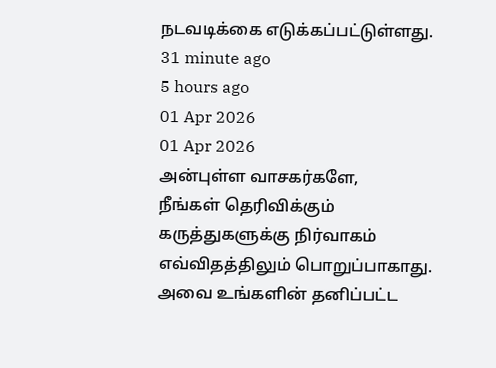நடவடிக்கை எடுக்கப்பட்டுள்ளது.
31 minute ago
5 hours ago
01 Apr 2026
01 Apr 2026
அன்புள்ள வாசகர்களே,
நீங்கள் தெரிவிக்கும் கருத்துகளுக்கு நிர்வாகம் எவ்விதத்திலும் பொறுப்பாகாது. அவை உங்களின் தனிப்பட்ட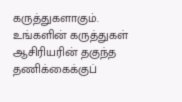கருத்துகளாகும். உங்களின் கருத்துகள் ஆசிரியரின் தகுந்த தணிக்கைக்குப்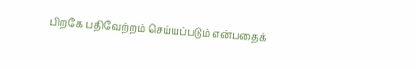பிறகே பதிவேற்றம் செய்யப்படும் என்பதைக்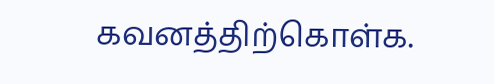கவனத்திற்கொள்க.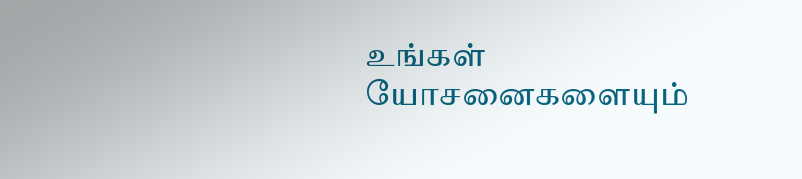உங்கள் யோசனைகளையும்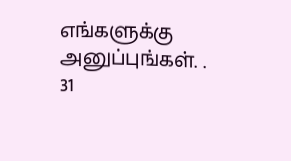எங்களுக்கு அனுப்புங்கள். .
31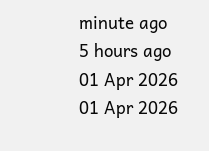minute ago
5 hours ago
01 Apr 2026
01 Apr 2026